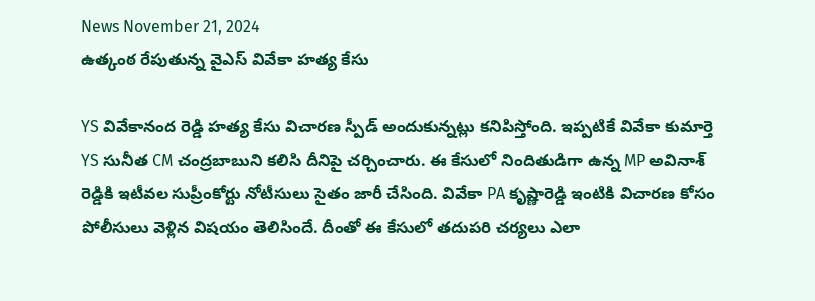News November 21, 2024
ఉత్కంఠ రేపుతున్న వైఎస్ వివేకా హత్య కేసు

YS వివేకానంద రెడ్డి హత్య కేసు విచారణ స్పీడ్ అందుకున్నట్లు కనిపిస్తోంది. ఇప్పటికే వివేకా కుమార్తె YS సునీత CM చంద్రబాబుని కలిసి దీనిపై చర్చించారు. ఈ కేసులో నిందితుడిగా ఉన్న MP అవినాశ్ రెడ్డికి ఇటీవల సుప్రీంకోర్టు నోటీసులు సైతం జారీ చేసింది. వివేకా PA కృష్ణారెడ్డి ఇంటికి విచారణ కోసం పోలీసులు వెళ్లిన విషయం తెలిసిందే. దీంతో ఈ కేసులో తదుపరి చర్యలు ఎలా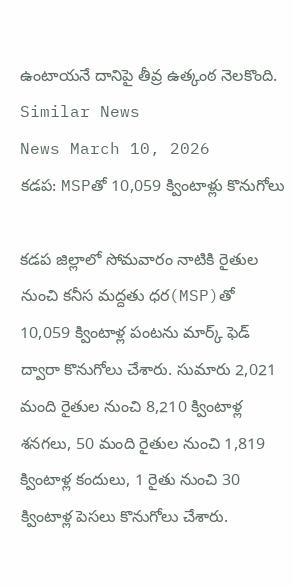ఉంటాయనే దానిపై తీవ్ర ఉత్కంఠ నెలకొంది.
Similar News
News March 10, 2026
కడప: MSPతో 10,059 క్వింటాళ్లు కొనుగోలు

కడప జిల్లాలో సోమవారం నాటికి రైతుల నుంచి కనీస మద్దతు ధర(MSP)తో 10,059 క్వింటాళ్ల పంటను మార్క్ ఫెడ్ ద్వారా కొనుగోలు చేశారు. సుమారు 2,021 మంది రైతుల నుంచి 8,210 క్వింటాళ్ల శనగలు, 50 మంది రైతుల నుంచి 1,819 క్వింటాళ్ల కందులు, 1 రైతు నుంచి 30 క్వింటాళ్ల పెసలు కొనుగోలు చేశారు.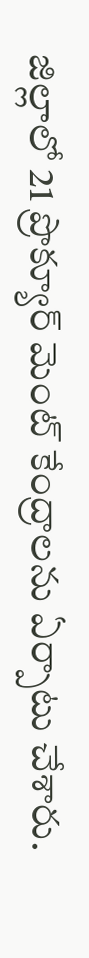జిల్లాలో 21 ప్రొక్యూర్ మెంట్ కేంద్రాలను ఏర్పాటు చేశారు.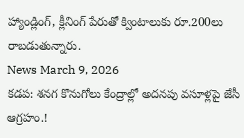హ్యాండ్లింగ్, క్లీనింగ్ పేరుతో క్వింటాలుకు రూ.200లు రాబడుతున్నారు.
News March 9, 2026
కడప: శనగ కొనుగోలు కేంద్రాల్లో అదనపు వసూళ్లపై జేసీ ఆగ్రహం.!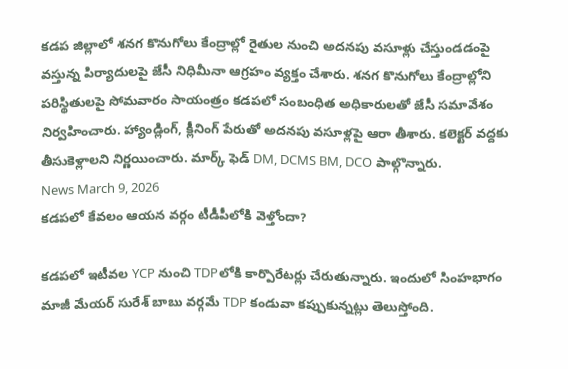కడప జిల్లాలో శనగ కొనుగోలు కేంద్రాల్లో రైతుల నుంచి అదనపు వసూళ్లు చేస్తుండడంపై వస్తున్న పిర్యాదులపై జేసీ నిధిమీనా ఆగ్రహం వ్యక్తం చేశారు. శనగ కొనుగోలు కేంద్రాల్లోని పరిస్థితులపై సోమవారం సాయంత్రం కడపలో సంబంధిత అధికారులతో జేసీ సమావేశం నిర్వహించారు. హ్యాండ్లింగ్, క్లీనింగ్ పేరుతో అదనపు వసూళ్లపై ఆరా తీశారు. కలెక్టర్ వద్దకు తీసుకెళ్లాలని నిర్ణయించారు. మార్క్ ఫెడ్ DM, DCMS BM, DCO పాల్గొన్నారు.
News March 9, 2026
కడపలో కేవలం ఆయన వర్గం టీడీపీలోకి వెళ్తోందా?

కడపలో ఇటీవల YCP నుంచి TDPలోకి కార్పొరేటర్లు చేరుతున్నారు. ఇందులో సింహభాగం మాజీ మేయర్ సురేశ్ బాబు వర్గమే TDP కండువా కప్పుకున్నట్లు తెలుస్తోంది.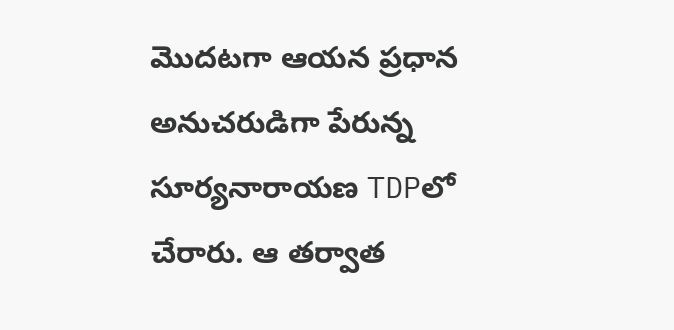మొదటగా ఆయన ప్రధాన అనుచరుడిగా పేరున్న సూర్యనారాయణ TDPలో చేరారు. ఆ తర్వాత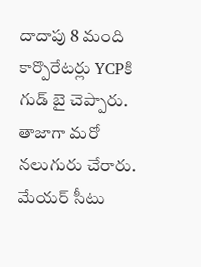దాదాపు 8 మంది కార్పొరేటర్లు YCPకి గుడ్ బై చెప్పారు. తాజాగా మరో నలుగురు చేరారు. మేయర్ సీటు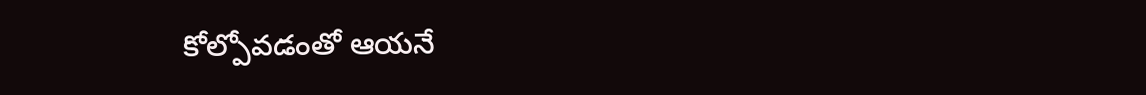కోల్పోవడంతో ఆయనే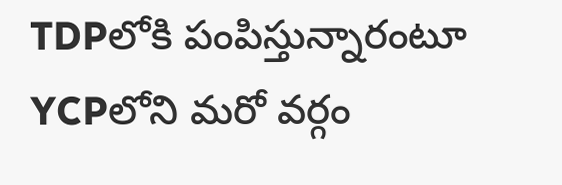TDPలోకి పంపిస్తున్నారంటూ YCPలోని మరో వర్గం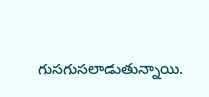గుసగుసలాడుతున్నాయి.